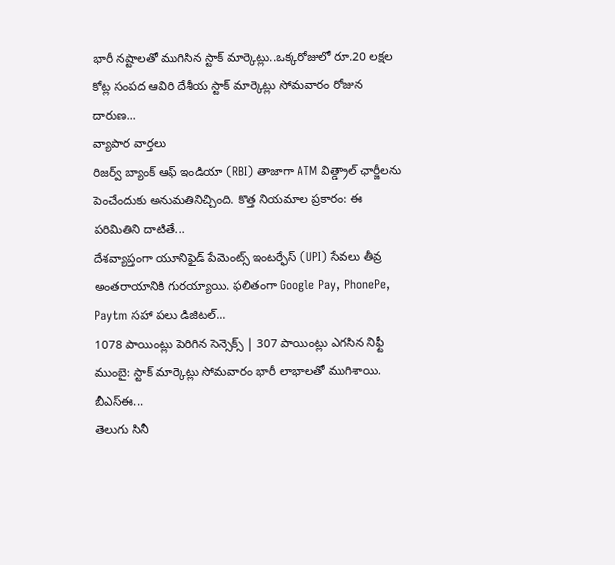భారీ నష్టాలతో ముగిసిన స్టాక్ మార్కెట్లు..ఒక్కరోజులో రూ.20 లక్షల కోట్ల సంపద ఆవిరి దేశీయ స్టాక్ మార్కెట్లు సోమవారం రోజున దారుణ...
వ్యాపార వార్తలు
రిజర్వ్ బ్యాంక్ ఆఫ్ ఇండియా (RBI) తాజాగా ATM విత్డ్రాల్ ఛార్జీలను పెంచేందుకు అనుమతినిచ్చింది. కొత్త నియమాల ప్రకారం: ఈ పరిమితిని దాటితే...
దేశవ్యాప్తంగా యూనిఫైడ్ పేమెంట్స్ ఇంటర్ఫేస్ (UPI) సేవలు తీవ్ర అంతరాయానికి గురయ్యాయి. ఫలితంగా Google Pay, PhonePe, Paytm సహా పలు డిజిటల్...
1078 పాయింట్లు పెరిగిన సెన్సెక్స్ | 307 పాయింట్లు ఎగసిన నిఫ్టీ ముంబై: స్టాక్ మార్కెట్లు సోమవారం భారీ లాభాలతో ముగిశాయి. బీఎస్ఈ...
తెలుగు సినీ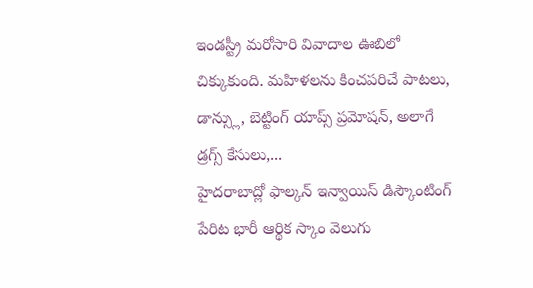ఇండస్ట్రీ మరోసారి వివాదాల ఊబిలో చిక్కుకుంది. మహిళలను కించపరిచే పాటలు, డాన్స్లు, బెట్టింగ్ యాప్స్ ప్రమోషన్, అలాగే డ్రగ్స్ కేసులు,...
హైదరాబాద్లో ఫాల్కన్ ఇన్వాయిస్ డిస్కౌంటింగ్ పేరిట భారీ ఆర్థిక స్కాం వెలుగు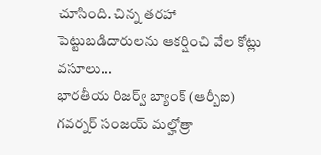చూసింది. చిన్న తరహా పెట్టుబడిదారులను ఆకర్షించి వేల కోట్లు వసూలు...
భారతీయ రిజర్వ్ బ్యాంక్ (ఆర్బీఐ) గవర్నర్ సంజయ్ మల్హోత్రా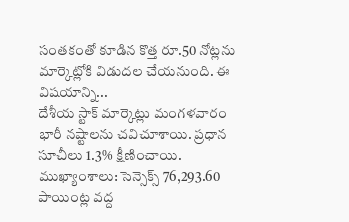సంతకంతో కూడిన కొత్త రూ.50 నోట్లను మార్కెట్లోకి విడుదల చేయనుంది. ఈ విషయాన్ని...
దేశీయ స్టాక్ మార్కెట్లు మంగళవారం భారీ నష్టాలను చవిచూశాయి. ప్రధాన సూచీలు 1.3% క్షీణించాయి. ముఖ్యాంశాలు: సెన్సెక్స్ 76,293.60 పాయింట్ల వద్ద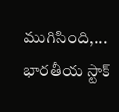ముగిసింది,...
భారతీయ స్టాక్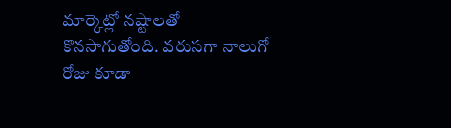మార్కెట్లో నష్టాలతో కొనసాగుతోంది. వరుసగా నాలుగో రోజు కూడా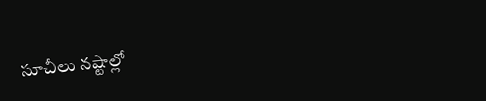సూచీలు నష్టాల్లో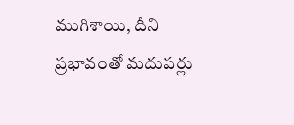ముగిశాయి, దీని ప్రభావంతో మదుపర్లు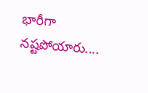భారీగా నష్టపోయారు....